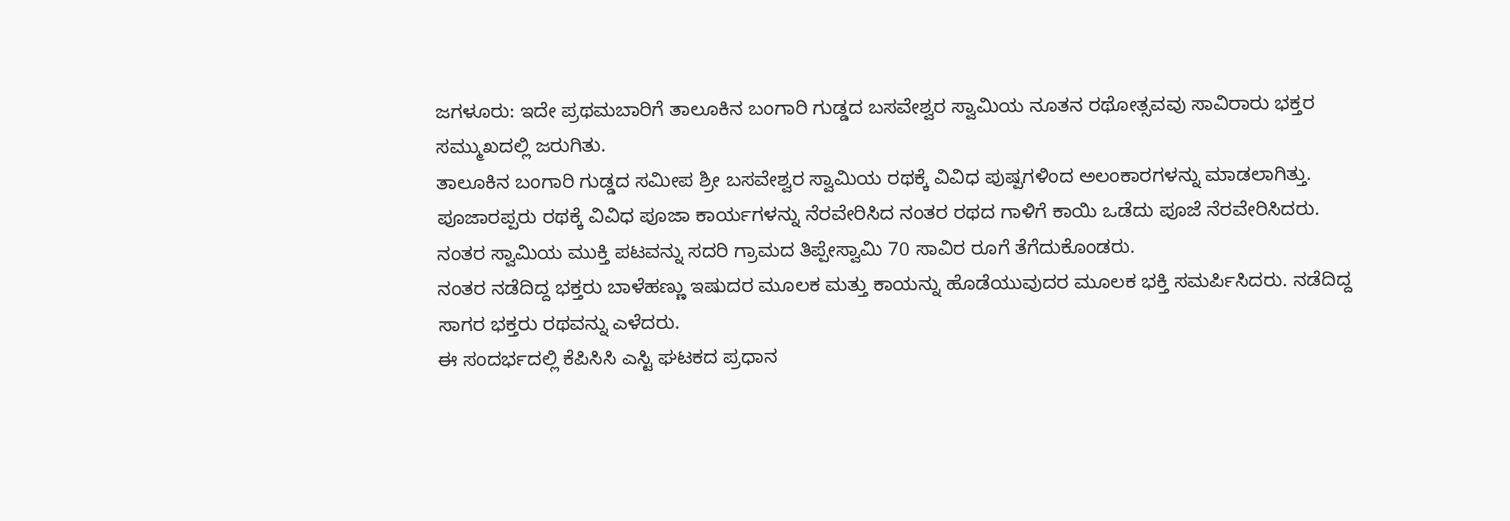ಜಗಳೂರು: ಇದೇ ಪ್ರಥಮಬಾರಿಗೆ ತಾಲೂಕಿನ ಬಂಗಾರಿ ಗುಡ್ಡದ ಬಸವೇಶ್ವರ ಸ್ವಾಮಿಯ ನೂತನ ರಥೋತ್ಸವವು ಸಾವಿರಾರು ಭಕ್ತರ ಸಮ್ಮುಖದಲ್ಲಿ ಜರುಗಿತು.
ತಾಲೂಕಿನ ಬಂಗಾರಿ ಗುಡ್ಡದ ಸಮೀಪ ಶ್ರೀ ಬಸವೇಶ್ವರ ಸ್ವಾಮಿಯ ರಥಕ್ಕೆ ವಿವಿಧ ಪುಷ್ಪಗಳಿಂದ ಅಲಂಕಾರಗಳನ್ನು ಮಾಡಲಾಗಿತ್ತು. ಪೂಜಾರಪ್ಪರು ರಥಕ್ಕೆ ವಿವಿಧ ಪೂಜಾ ಕಾರ್ಯಗಳನ್ನು ನೆರವೇರಿಸಿದ ನಂತರ ರಥದ ಗಾಳಿಗೆ ಕಾಯಿ ಒಡೆದು ಪೂಜೆ ನೆರವೇರಿಸಿದರು.
ನಂತರ ಸ್ವಾಮಿಯ ಮುಕ್ತಿ ಪಟವನ್ನು ಸದರಿ ಗ್ರಾಮದ ತಿಪ್ಪೇಸ್ವಾಮಿ 70 ಸಾವಿರ ರೂಗೆ ತೆಗೆದುಕೊಂಡರು.
ನಂತರ ನಡೆದಿದ್ದ ಭಕ್ತರು ಬಾಳೆಹಣ್ಣು ಇಷುದರ ಮೂಲಕ ಮತ್ತು ಕಾಯನ್ನು ಹೊಡೆಯುವುದರ ಮೂಲಕ ಭಕ್ತಿ ಸಮರ್ಪಿಸಿದರು. ನಡೆದಿದ್ದ ಸಾಗರ ಭಕ್ತರು ರಥವನ್ನು ಎಳೆದರು.
ಈ ಸಂದರ್ಭದಲ್ಲಿ ಕೆಪಿಸಿಸಿ ಎಸ್ಟಿ ಘಟಕದ ಪ್ರಧಾನ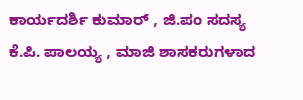ಕಾರ್ಯದರ್ಶಿ ಕುಮಾರ್ , ಜಿ.ಪಂ ಸದಸ್ಯ ಕೆ.ಪಿ. ಪಾಲಯ್ಯ , ಮಾಜಿ ಶಾಸಕರುಗಳಾದ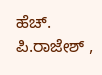ಹೆಚ್. ಪಿ.ರಾಜೇಶ್ ,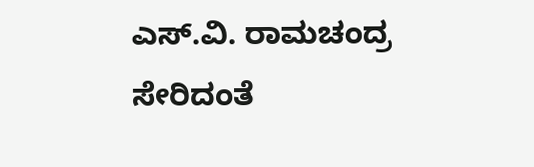ಎಸ್.ವಿ. ರಾಮಚಂದ್ರ ಸೇರಿದಂತೆ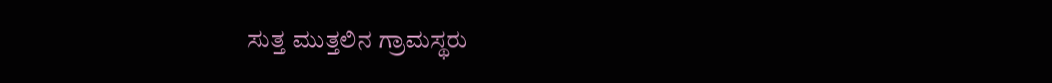ಸುತ್ತ ಮುತ್ತಲಿನ ಗ್ರಾಮಸ್ಥರು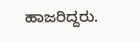ಹಾಜರಿದ್ದರು.